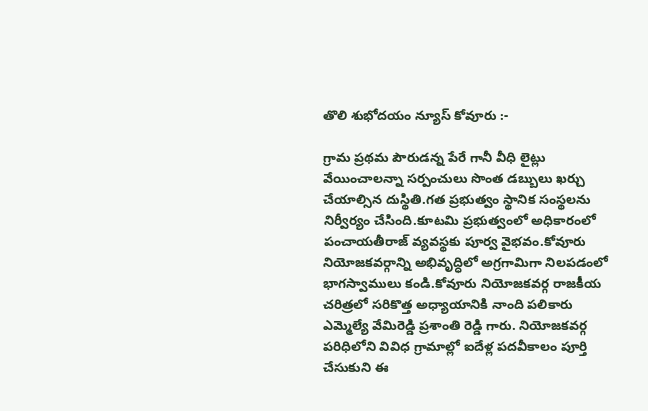తొలి శుభోదయం న్యూస్ కోవూరు :-

గ్రామ ప్రథమ పౌరుడన్న పేరే గానీ వీధి లైట్లు వేయించాలన్నా సర్పంచులు సొంత డబ్బులు ఖర్చు చేయాల్సిన దుస్థితి.గత ప్రభుత్వం స్థానిక సంస్థలను నిర్వీర్యం చేసింది.కూటమి ప్రభుత్వంలో అధికారంలో పంచాయతీరాజ్ వ్యవస్థకు పూర్వ వైభవం.కోవూరు నియోజకవర్గాన్ని అభివృద్ధిలో అగ్రగామిగా నిలపడంలో భాగస్వాములు కండి.కోవూరు నియోజకవర్గ రాజకీయ చరిత్రలో సరికొత్త అధ్యాయానికి నాంది పలికారు ఎమ్మెల్యే వేమిరెడ్డి ప్రశాంతి రెడ్డి గారు. నియోజకవర్గ పరిధిలోని వివిధ గ్రామాల్లో ఐదేళ్ల పదవీకాలం పూర్తి చేసుకుని ఈ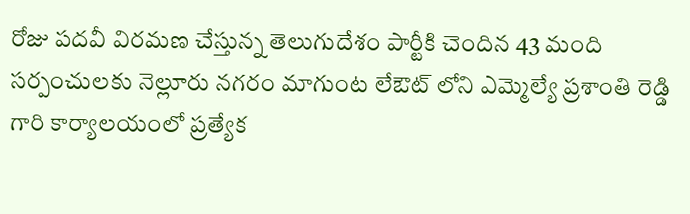రోజు పదవీ విరమణ చేస్తున్న తెలుగుదేశం పార్టీకి చెందిన 43 మంది సర్పంచులకు నెల్లూరు నగరం మాగుంట లేఔట్ లోని ఎమ్మెల్యే ప్రశాంతి రెడ్డి గారి కార్యాలయంలో ప్రత్యేక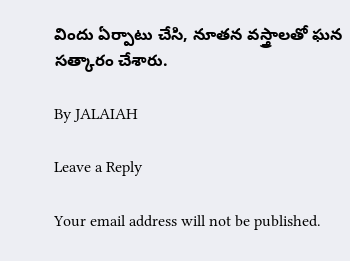విందు ఏర్పాటు చేసి, నూతన వస్త్రాలతో ఘన సత్కారం చేశారు.

By JALAIAH

Leave a Reply

Your email address will not be published.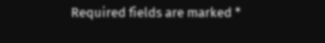Required fields are marked *